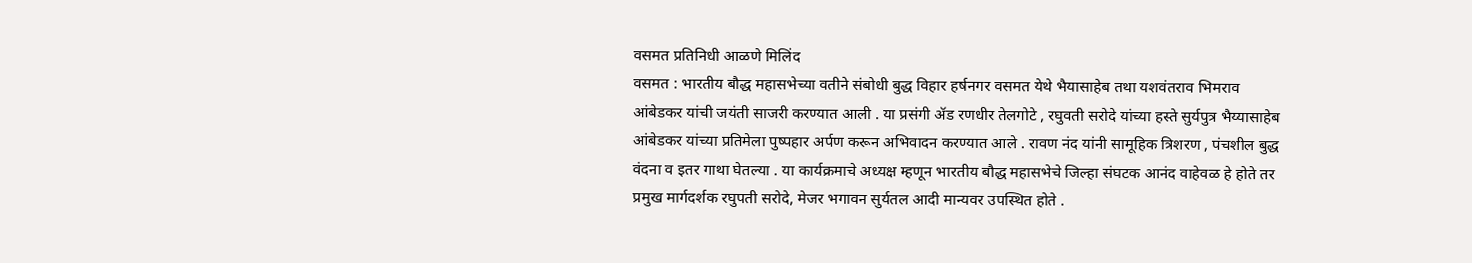वसमत प्रतिनिधी आळणे मिलिंद
वसमत : भारतीय बौद्ध महासभेच्या वतीने संबोधी बुद्ध विहार हर्षनगर वसमत येथे भैयासाहेब तथा यशवंतराव भिमराव आंबेडकर यांची जयंती साजरी करण्यात आली . या प्रसंगी ॲड रणधीर तेलगोटे , रघुवती सरोदे यांच्या हस्ते सुर्यपुत्र भैय्यासाहेब आंबेडकर यांच्या प्रतिमेला पुष्पहार अर्पण करून अभिवादन करण्यात आले . रावण नंद यांनी सामूहिक त्रिशरण , पंचशील बुद्ध वंदना व इतर गाथा घेतल्या . या कार्यक्रमाचे अध्यक्ष म्हणून भारतीय बौद्ध महासभेचे जिल्हा संघटक आनंद वाहेवळ हे होते तर प्रमुख मार्गदर्शक रघुपती सरोदे, मेजर भगावन सुर्यतल आदी मान्यवर उपस्थित होते .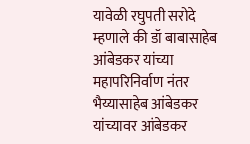यावेळी रघुपती सरोदे म्हणाले की डॉ बाबासाहेब आंबेडकर यांच्या महापरिनिर्वाण नंतर भैय्यासाहेब आंबेडकर यांच्यावर आंबेडकर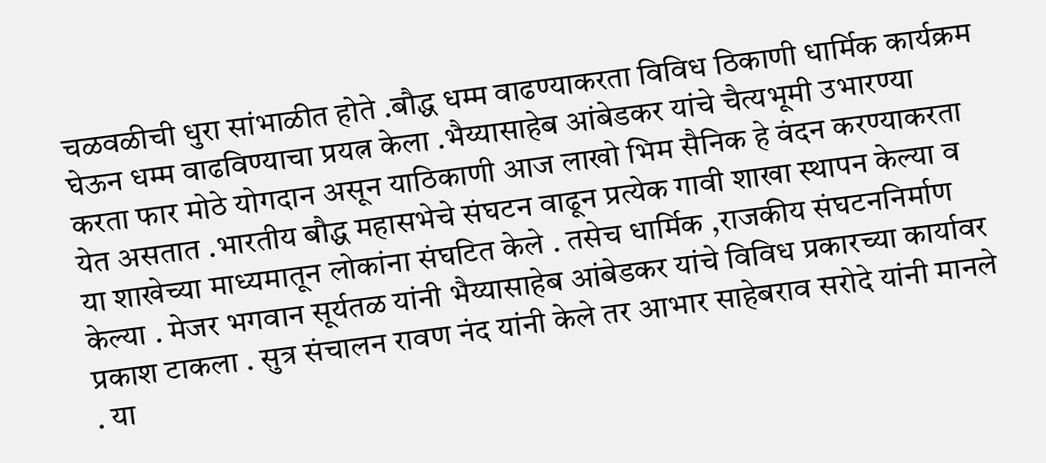चळवळीची धुरा सांभाळीत होते .बौद्ध धम्म वाढण्याकरता विविध ठिकाणी धार्मिक कार्यक्रम घेऊन धम्म वाढविण्याचा प्रयत्न केला .भैय्यासाहेब आंबेडकर यांचे चैत्यभूमी उभारण्या करता फार मोठे योगदान असून याठिकाणी आज लाखो भिम सैनिक हे वंदन करण्याकरता येत असतात .भारतीय बौद्ध महासभेचे संघटन वाढून प्रत्येक गावी शाखा स्थापन केल्या व या शाखेच्या माध्यमातून लोकांना संघटित केले . तसेच धार्मिक ,राजकीय संघटननिर्माण केल्या . मेजर भगवान सूर्यतळ यांनी भैय्यासाहेब आंबेडकर यांचे विविध प्रकारच्या कार्यावर प्रकाश टाकला . सुत्र संचालन रावण नंद यांनी केले तर आभार साहेबराव सरोदे यांनी मानले . या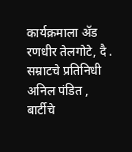कार्यक्रमाला ॲड रणधीर तेलगोटे, दै . सम्राटचे प्रतिनिधी अनिल पंडित , बार्टीचे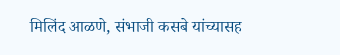मिलिंद आळणे, संभाजी कसबे यांच्यासह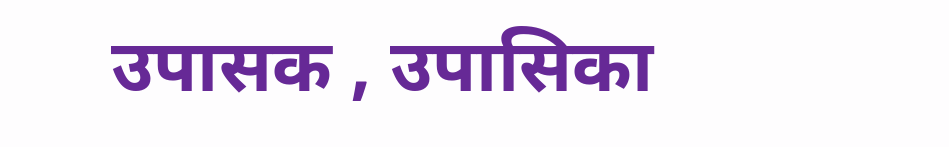उपासक , उपासिका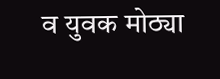व युवक मोठ्या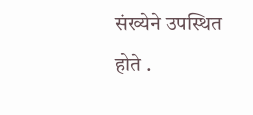संख्येने उपस्थित होते .